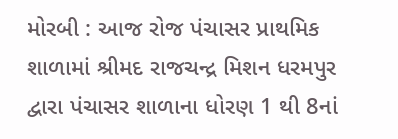મોરબી : આજ રોજ પંચાસર પ્રાથમિક શાળામાં શ્રીમદ રાજચન્દ્ર મિશન ધરમપુર દ્વારા પંચાસર શાળાના ધોરણ 1 થી 8નાં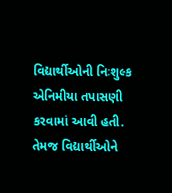વિદ્યાર્થીઓની નિઃશુલ્ક એનિમીયા તપાસણી કરવામાં આવી હતી. તેમજ વિદ્યાર્થીઓને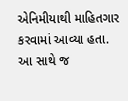એનિમીયાથી માહિતગાર કરવામાં આવ્યા હતા. આ સાથે જ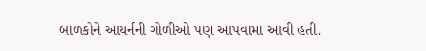બાળકોને આયર્નની ગોળીઓ પણ આપવામા આવી હતી.